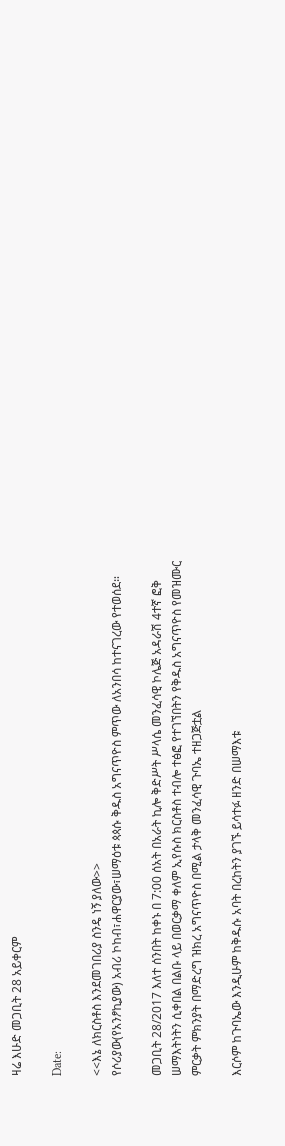ዛሬ እሁድ መጋቢት 28 አይቀርም

Date:

<<እኔ ለክርስቶስ እንደመገበሪያ ስንዴ ነኝ ያለው>>
የሶሪያው(የአንፆኪያው) አብሪ ኮከብ፣ሐዋርያው፣ሠማዕቱ ጳጳሱ ቅዱስ አግናጥዮስ ምጥው ለአንበሳ ከተናገረው የተወሰደ።

መጋቢት 28/2017 እለተ ሰንበት ከቀኑ በ 7:00 ሰአት በአራት ኪሎ ቅድሥት ሥላሴ መንፈሳዊ ኮሌጅ አዳራሽ 4ተኛ ፎቅ
ሠማእትነትን ሲቀበል በልቡ ላይ በወርቃማ ቀለም ኢየሱስ ክርስቶስ ተብሎ ተፅፎ የተገኘበትን የቅዱስ አግናጥዮስ የመዝሙር ምርቃት ምክንያት በማድረግ ዝክረ አግናጥዮስ በሚል ታላቅ መንፈሳዊ ጉባኤ ተዘጋጅቷል

እርሶም ከጉባኤው እንዲሁም ከቅዱሱ አባት በረከትን ያገኙ ይሳተፉ ዘንድ በሠማእቱ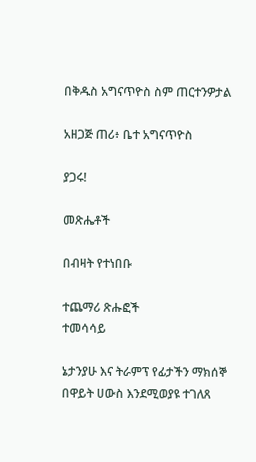በቅዱስ አግናጥዮስ ስም ጠርተንዎታል

አዘጋጅ ጠሪ፥ ቤተ አግናጥዮስ

ያጋሩ!

መጽሔቶች

በብዛት የተነበቡ

ተጨማሪ ጽሑፎች
ተመሳሳይ

ኔታንያሁ እና ትራምፕ የፊታችን ማክሰኞ በዋይት ሀውስ እንደሚወያዩ ተገለጸ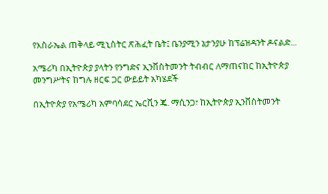የእስራኤል ጠቅላይ ሚኒስትር ጽሕፈት ቤት፤ ቤንያሚን ኔታንያሁ ከፕሬዝዳንት ዶናልድ...

አሜሪካ በኢትዮጵያ ያላትን የንግድና ኢንቨስትመንት ትብብር ለማጠናከር ከኢትዮጵያ መንግሥትና ከግሉ ዘርፍ ጋር ውይይት አካሄደች

በኢትዮጵያ የአሜሪካ አምባሳደር ኤርቪን ጄ. ማሲንጋ፣ ከኢትዮጵያ ኢንቨስትመንት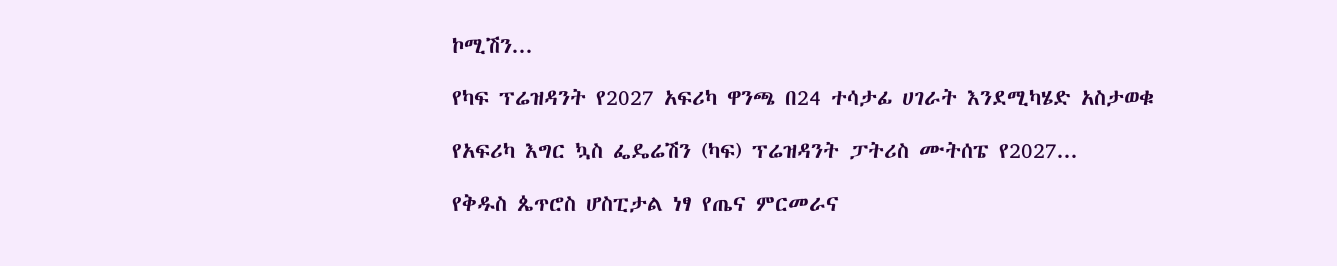ኮሚሽን...

የካፍ ፕሬዝዳንት የ2027 አፍሪካ ዋንጫ በ24 ተሳታፊ ሀገራት እንደሚካሄድ አስታወቁ

የአፍሪካ እግር ኳስ ፌዴሬሽን (ካፍ) ፕሬዝዳንት ፓትሪስ ሙትሰፔ የ2027...

የቅዱስ ጴጥሮስ ሆስፒታል ነፃ የጤና ምርመራና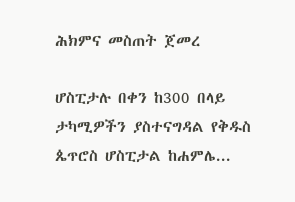ሕክምና መስጠት ጀመረ

ሆስፒታሉ በቀን ከ300 በላይ ታካሚዎችን ያስተናግዳል የቅዱስ ጴጥሮስ ሆስፒታል ከሐምሌ...